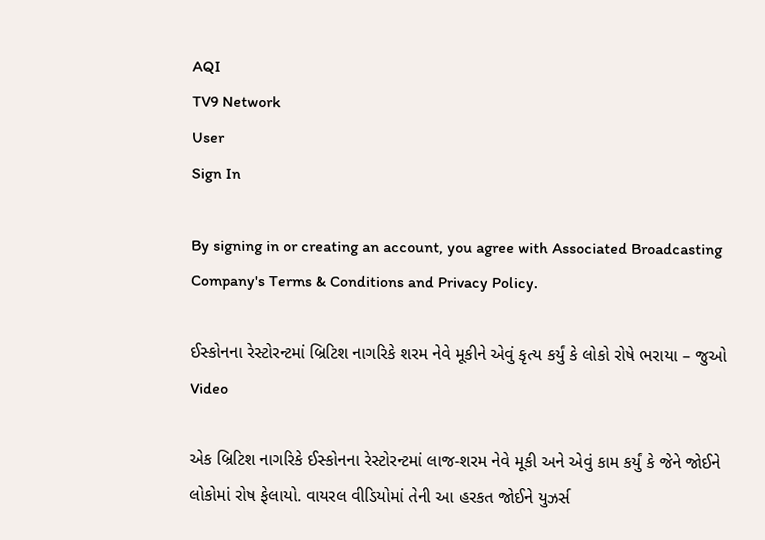AQI
TV9 Network
User
Sign In

By signing in or creating an account, you agree with Associated Broadcasting Company's Terms & Conditions and Privacy Policy.

ઈસ્કોનના રેસ્ટોરન્ટમાં બ્રિટિશ નાગરિકે શરમ નેવે મૂકીને એવું કૃત્ય કર્યું કે લોકો રોષે ભરાયા – જુઓ Video

એક બ્રિટિશ નાગરિકે ઈસ્કોનના રેસ્ટોરન્ટમાં લાજ-શરમ નેવે મૂકી અને એવું કામ કર્યું કે જેને જોઈને લોકોમાં રોષ ફેલાયો. વાયરલ વીડિયોમાં તેની આ હરકત જોઈને યુઝર્સ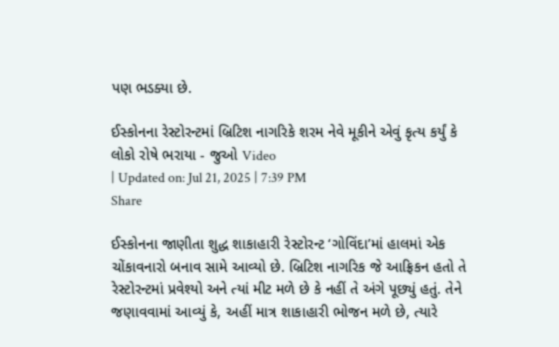પણ ભડક્યા છે.

ઈસ્કોનના રેસ્ટોરન્ટમાં બ્રિટિશ નાગરિકે શરમ નેવે મૂકીને એવું કૃત્ય કર્યું કે લોકો રોષે ભરાયા - જુઓ Video
| Updated on: Jul 21, 2025 | 7:39 PM
Share

ઈસ્કોનના જાણીતા શુદ્ધ શાકાહારી રેસ્ટોરન્ટ ‘ગોવિંદા’માં હાલમાં એક ચોંકાવનારો બનાવ સામે આવ્યો છે. બ્રિટિશ નાગરિક જે આફ્રિકન હતો તે રેસ્ટોરન્ટમાં પ્રવેશ્યો અને ત્યાં મીટ મળે છે કે નહીં તે અંગે પૂછ્યું હતું. તેને જણાવવામાં આવ્યું કે, અહીં માત્ર શાકાહારી ભોજન મળે છે, ત્યારે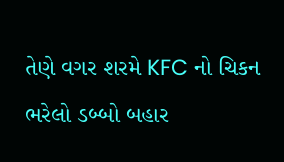તેણે વગર શરમે KFC નો ચિકન ભરેલો ડબ્બો બહાર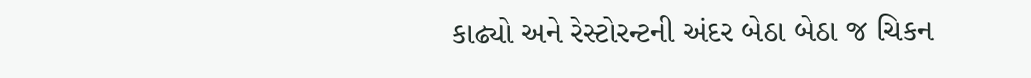કાઢ્યો અને રેસ્ટોરન્ટની અંદર બેઠા બેઠા જ ચિકન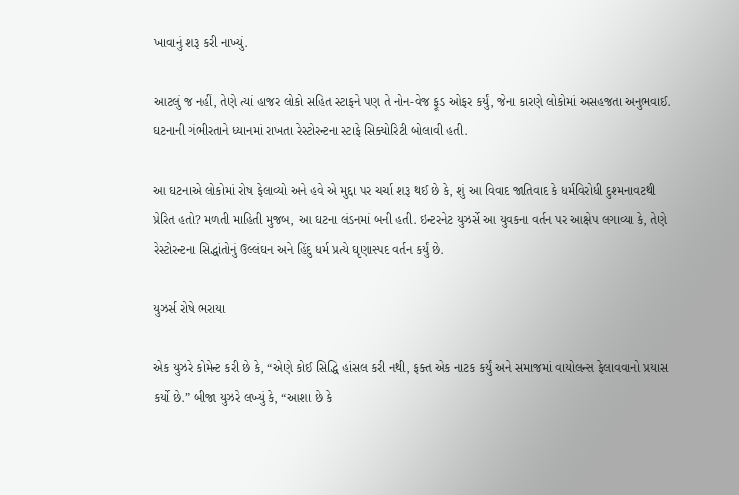ખાવાનું શરૂ કરી નાખ્યું.

આટલું જ નહીં, તેણે ત્યાં હાજર લોકો સહિત સ્ટાફને પણ તે નોન-વેજ ફૂડ ઓફર કર્યું, જેના કારણે લોકોમાં અસહજતા અનુભવાઈ. ઘટનાની ગંભીરતાને ધ્યાનમાં રાખતા રેસ્ટોરન્ટના સ્ટાફે સિક્યોરિટી બોલાવી હતી.

આ ઘટનાએ લોકોમાં રોષ ફેલાવ્યો અને હવે એ મુદ્દા પર ચર્ચા શરૂ થઈ છે કે, શું આ વિવાદ જાતિવાદ કે ધર્મવિરોધી દુશ્મનાવટથી પ્રેરિત હતો? મળતી માહિતી મુજબ, આ ઘટના લંડનમાં બની હતી. ઇન્ટરનેટ યુઝર્સે આ યુવકના વર્તન પર આક્ષેપ લગાવ્યા કે, તેણે રેસ્ટોરન્ટના સિદ્ધાંતોનું ઉલ્લંઘન અને હિંદુ ધર્મ પ્રત્યે ઘૃણાસ્પદ વર્તન કર્યું છે.

યુઝર્સ રોષે ભરાયા

એક યુઝરે કોમેન્ટ કરી છે કે, “એણે કોઈ સિદ્ધિ હાંસલ કરી નથી, ફક્ત એક નાટક કર્યું અને સમાજમાં વાયોલન્સ ફેલાવવાનો પ્રયાસ કર્યો છે.” બીજા યુઝરે લખ્યું કે, “આશા છે કે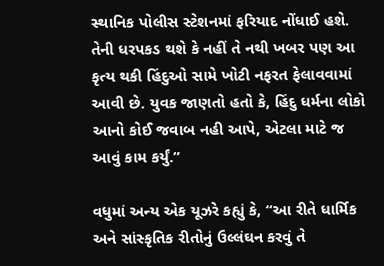સ્થાનિક પોલીસ સ્ટેશનમાં ફરિયાદ નોંધાઈ હશે. તેની ધરપકડ થશે કે નહીં તે નથી ખબર પણ આ કૃત્ય થકી હિંદુઓ સામે ખોટી નફરત ફેલાવવામાં આવી છે. યુવક જાણતો હતો કે, હિંદુ ધર્મના લોકો આનો કોઈ જવાબ નહી આપે, એટલા માટે જ આવું કામ કર્યું.”

વધુમાં અન્ય એક યૂઝરે કહ્યું કે, “આ રીતે ધાર્મિક અને સાંસ્કૃતિક રીતોનું ઉલ્લંઘન કરવું તે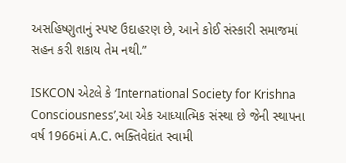અસહિષ્ણુતાનું સ્પષ્ટ ઉદાહરણ છે, આને કોઈ સંસ્કારી સમાજમાં સહન કરી શકાય તેમ નથી.”

ISKCON એટલે કે ‘International Society for Krishna Consciousness’,આ એક આધ્યાત્મિક સંસ્થા છે જેની સ્થાપના વર્ષ 1966માં A.C. ભક્તિવેદાંત સ્વામી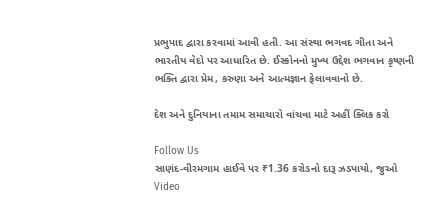પ્રભુપાદ દ્વારા કરવામાં આવી હતી. આ સંસ્થા ભગવદ ગીતા અને ભારતીય વેદો પર આધારિત છે. ઈસ્કોનનો મુખ્ય ઉદ્દેશ ભગવાન કૃષ્ણની ભક્તિ દ્વારા પ્રેમ, કરુણા અને આત્મજ્ઞાન ફેલાવવાનો છે.

દેશ અને દુનિયાના તમામ સમાચારો વાંચવા માટે અહીં ક્લિક કરો

Follow Us
સાણંદ-વીરમગામ હાઈવે પર ₹1.36 કરોડનો દારૂ ઝડપાયો, જુઓ Video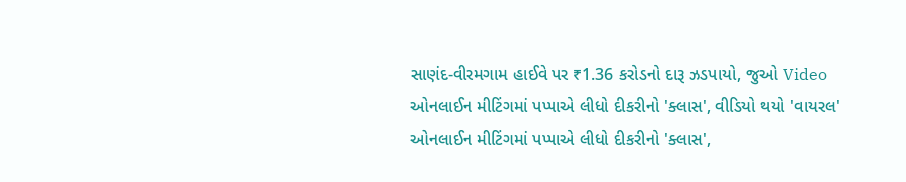સાણંદ-વીરમગામ હાઈવે પર ₹1.36 કરોડનો દારૂ ઝડપાયો, જુઓ Video
ઓનલાઈન મીટિંગમાં પપ્પાએ લીધો દીકરીનો 'ક્લાસ', વીડિયો થયો 'વાયરલ'
ઓનલાઈન મીટિંગમાં પપ્પાએ લીધો દીકરીનો 'ક્લાસ',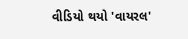વીડિયો થયો 'વાયરલ'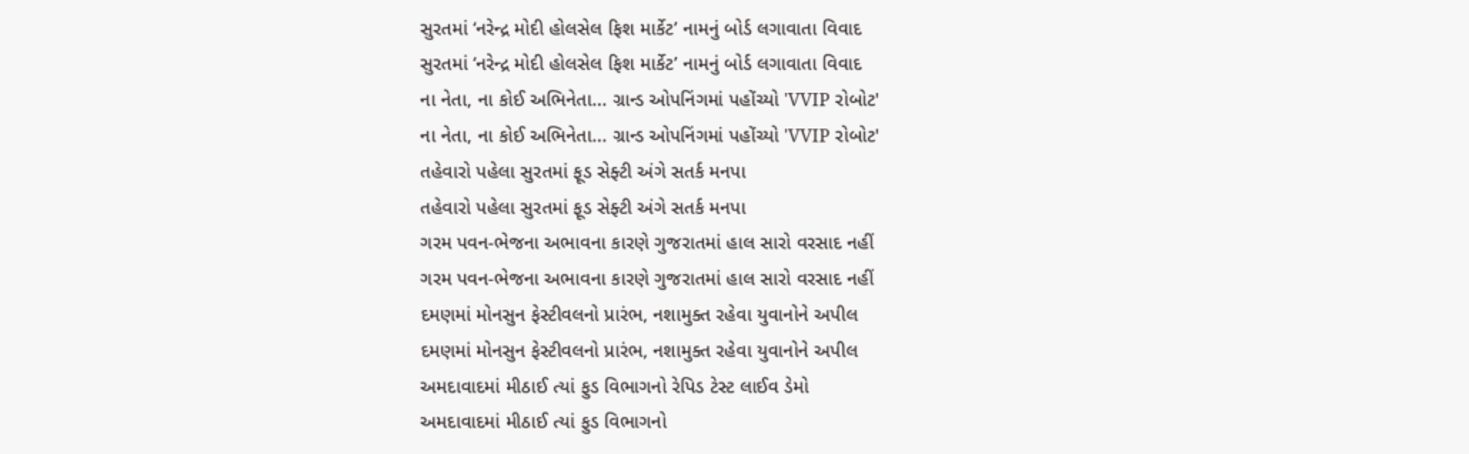સુરતમાં ‘નરેન્દ્ર મોદી હોલસેલ ફિશ માર્કેટ’ નામનું બોર્ડ લગાવાતા વિવાદ
સુરતમાં ‘નરેન્દ્ર મોદી હોલસેલ ફિશ માર્કેટ’ નામનું બોર્ડ લગાવાતા વિવાદ
ના નેતા, ના કોઈ અભિનેતા... ગ્રાન્ડ ઓપનિંગમાં પહોંચ્યો 'VVIP રોબોટ'
ના નેતા, ના કોઈ અભિનેતા... ગ્રાન્ડ ઓપનિંગમાં પહોંચ્યો 'VVIP રોબોટ'
તહેવારો પહેલા સુરતમાં ફૂડ સેફ્ટી અંગે સતર્ક મનપા
તહેવારો પહેલા સુરતમાં ફૂડ સેફ્ટી અંગે સતર્ક મનપા
ગરમ પવન-ભેજના અભાવના કારણે ગુજરાતમાં હાલ સારો વરસાદ નહીં
ગરમ પવન-ભેજના અભાવના કારણે ગુજરાતમાં હાલ સારો વરસાદ નહીં
દમણમાં મોનસુન ફેસ્ટીવલનો પ્રારંભ, નશામુક્ત રહેવા યુવાનોને અપીલ
દમણમાં મોનસુન ફેસ્ટીવલનો પ્રારંભ, નશામુક્ત રહેવા યુવાનોને અપીલ
અમદાવાદમાં મીઠાઈ ત્યાં ફુડ વિભાગનો રેપિડ ટેસ્ટ લાઈવ ડેમો
અમદાવાદમાં મીઠાઈ ત્યાં ફુડ વિભાગનો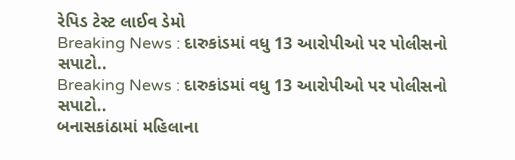રેપિડ ટેસ્ટ લાઈવ ડેમો
Breaking News : દારુકાંડમાં વધુ 13 આરોપીઓ પર પોલીસનો સપાટો..
Breaking News : દારુકાંડમાં વધુ 13 આરોપીઓ પર પોલીસનો સપાટો..
બનાસકાંઠામાં મહિલાના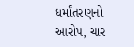ધર્માંતરણનો આરોપ, ચાર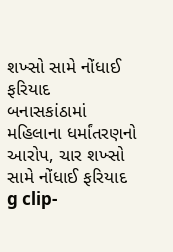શખ્સો સામે નોંધાઈ ફરિયાદ
બનાસકાંઠામાં મહિલાના ધર્માંતરણનો આરોપ, ચાર શખ્સો સામે નોંધાઈ ફરિયાદ
g clip-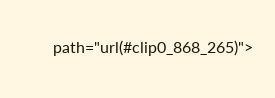path="url(#clip0_868_265)">